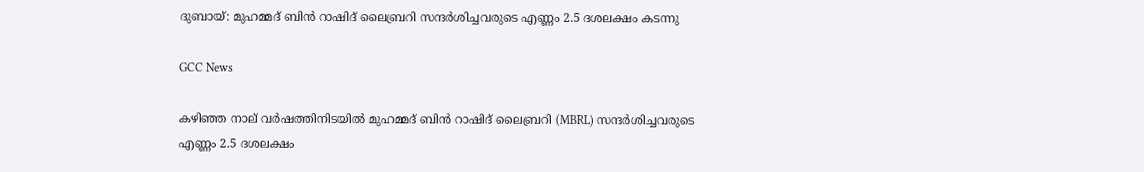ദുബായ്: മുഹമ്മദ് ബിൻ റാഷിദ് ലൈബ്രറി സന്ദർശിച്ചവരുടെ എണ്ണം 2.5 ദശലക്ഷം കടന്നു

GCC News

കഴിഞ്ഞ നാല് വർഷത്തിനിടയിൽ മുഹമ്മദ് ബിൻ റാഷിദ് ലൈബ്രറി (MBRL) സന്ദർശിച്ചവരുടെ എണ്ണം 2.5 ദശലക്ഷം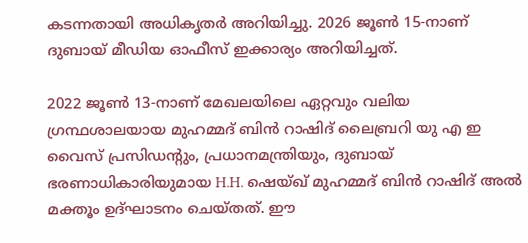കടന്നതായി അധികൃതർ അറിയിച്ചു. 2026 ജൂൺ 15-നാണ് ദുബായ് മീഡിയ ഓഫീസ് ഇക്കാര്യം അറിയിച്ചത്.

2022 ജൂൺ 13-നാണ് മേഖലയിലെ ഏറ്റവും വലിയ ഗ്രന്ഥശാലയായ മുഹമ്മദ് ബിൻ റാഷിദ് ലൈബ്രറി യു എ ഇ വൈസ് പ്രസിഡന്റും, പ്രധാനമന്ത്രിയും, ദുബായ് ഭരണാധികാരിയുമായ H.H. ഷെയ്ഖ് മുഹമ്മദ് ബിൻ റാഷിദ് അൽ മക്തൂം ഉദ്ഘാടനം ചെയ്തത്. ഈ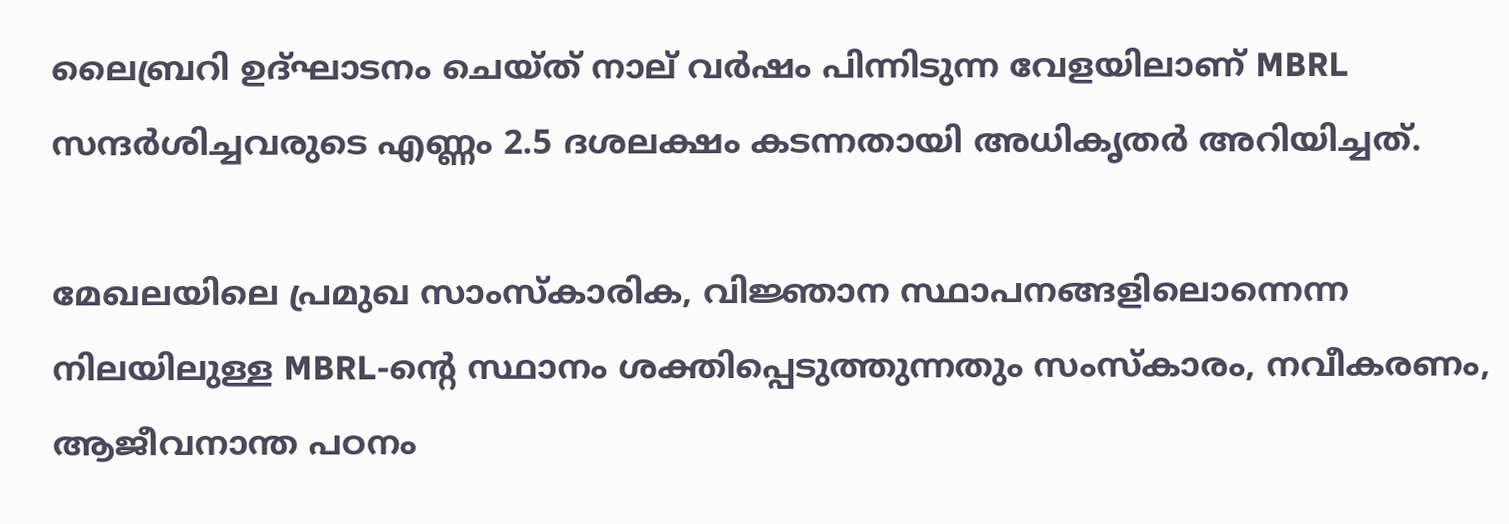ലൈബ്രറി ഉദ്ഘാടനം ചെയ്ത് നാല് വർഷം പിന്നിടുന്ന വേളയിലാണ് MBRL സന്ദർശിച്ചവരുടെ എണ്ണം 2.5 ദശലക്ഷം കടന്നതായി അധികൃതർ അറിയിച്ചത്.

മേഖലയിലെ പ്രമുഖ സാംസ്കാരിക, വിജ്ഞാന സ്ഥാപനങ്ങളിലൊന്നെന്ന നിലയിലുള്ള MBRL-ന്റെ സ്ഥാനം ശക്തിപ്പെടുത്തുന്നതും സംസ്കാരം, നവീകരണം, ആജീവനാന്ത പഠനം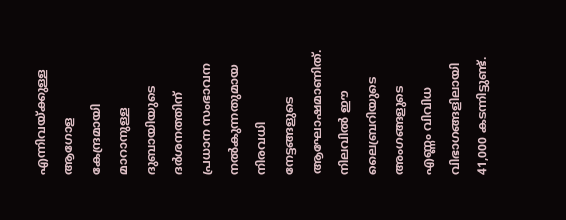എന്നിവയ്ക്കുള്ള ആഗോള കേന്ദ്രമായി മാറാനുള്ള ദുബായിയുടെ ദർശനത്തിന് പ്രധാന സംഭാവന നൽകുന്നതുമായ നിരവധി നേട്ടങ്ങളുടെ ആഘോഷമാണിത്. നിലവിൽ ഈ ലൈബ്രറിയുടെ അംഗങ്ങളുടെ എണ്ണം വിവിധ വിഭാഗങ്ങളിലായി 41,000 കടന്നിട്ടുണ്ട്.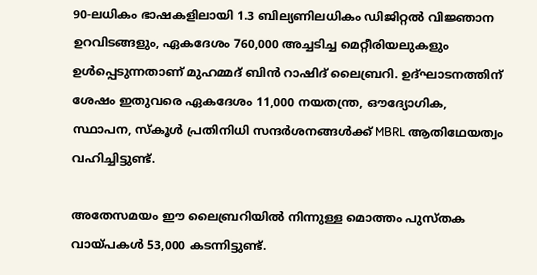90-ലധികം ഭാഷകളിലായി 1.3 ബില്യണിലധികം ഡിജിറ്റൽ വിജ്ഞാന ഉറവിടങ്ങളും, ഏകദേശം 760,000 അച്ചടിച്ച മെറ്റീരിയലുകളും ഉൾപ്പെടുന്നതാണ് മുഹമ്മദ് ബിൻ റാഷിദ് ലൈബ്രറി. ഉദ്ഘാടനത്തിന് ശേഷം ഇതുവരെ ഏകദേശം 11,000 നയതന്ത്ര, ഔദ്യോഗിക, സ്ഥാപന, സ്കൂൾ പ്രതിനിധി സന്ദർശനങ്ങൾക്ക് MBRL ആതിഥേയത്വം വഹിച്ചിട്ടുണ്ട്.

അതേസമയം ഈ ലൈബ്രറിയിൽ നിന്നുള്ള മൊത്തം പുസ്തക വായ്പകൾ 53,000 കടന്നിട്ടുണ്ട്.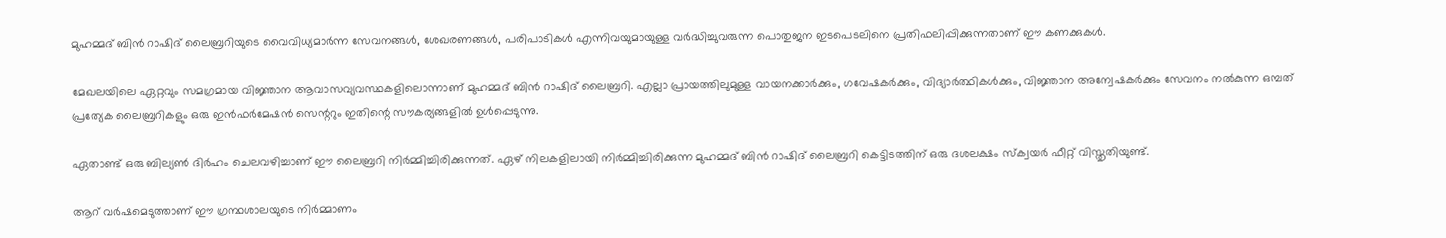മുഹമ്മദ് ബിൻ റാഷിദ് ലൈബ്രറിയുടെ വൈവിധ്യമാർന്ന സേവനങ്ങൾ, ശേഖരണങ്ങൾ, പരിപാടികൾ എന്നിവയുമായുള്ള വർദ്ധിച്ചുവരുന്ന പൊതുജന ഇടപെടലിനെ പ്രതിഫലിപ്പിക്കുന്നതാണ് ഈ കണക്കുകൾ.

മേഖലയിലെ ഏറ്റവും സമഗ്രമായ വിജ്ഞാന ആവാസവ്യവസ്ഥകളിലൊന്നാണ് മുഹമ്മദ് ബിൻ റാഷിദ് ലൈബ്രറി. എല്ലാ പ്രായത്തിലുമുള്ള വായനക്കാർക്കും, ഗവേഷകർക്കും, വിദ്യാർത്ഥികൾക്കും, വിജ്ഞാന അന്വേഷകർക്കും സേവനം നൽകുന്ന ഒമ്പത് പ്രത്യേക ലൈബ്രറികളും ഒരു ഇൻഫർമേഷൻ സെന്ററും ഇതിന്റെ സൗകര്യങ്ങളിൽ ഉൾപ്പെടുന്നു.

ഏതാണ്ട് ഒരു ബില്യൺ ദിർഹം ചെലവഴിച്ചാണ് ഈ ലൈബ്രറി നിർമ്മിച്ചിരിക്കുന്നത്. ഏഴ് നിലകളിലായി നിർമ്മിച്ചിരിക്കുന്ന മുഹമ്മദ് ബിൻ റാഷിദ് ലൈബ്രറി കെട്ടിടത്തിന് ഒരു ദശലക്ഷം സ്‌ക്വയർ ഫീറ്റ് വിസ്തൃതിയുണ്ട്.

ആറ് വർഷമെടുത്താണ് ഈ ഗ്രന്ഥശാലയുടെ നിർമ്മാണം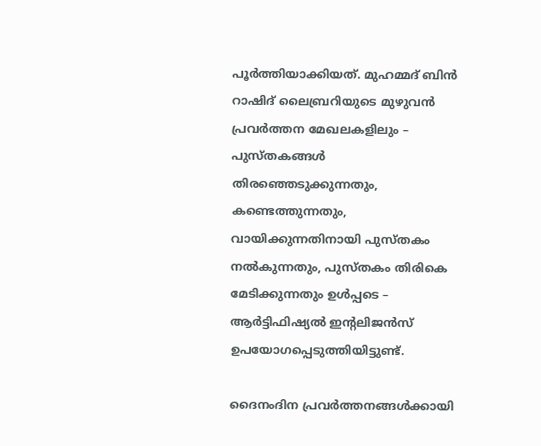പൂർത്തിയാക്കിയത്. മുഹമ്മദ് ബിൻ റാഷിദ് ലൈബ്രറിയുടെ മുഴുവൻ പ്രവർത്തന മേഖലകളിലും – പുസ്തകങ്ങൾ തിരഞ്ഞെടുക്കുന്നതും, കണ്ടെത്തുന്നതും, വായിക്കുന്നതിനായി പുസ്തകം നൽകുന്നതും, പുസ്തകം തിരികെ മേടിക്കുന്നതും ഉൾപ്പടെ – ആർട്ടിഫിഷ്യൽ ഇന്റലിജൻസ് ഉപയോഗപ്പെടുത്തിയിട്ടുണ്ട്.

ദൈനംദിന പ്രവർത്തനങ്ങൾക്കായി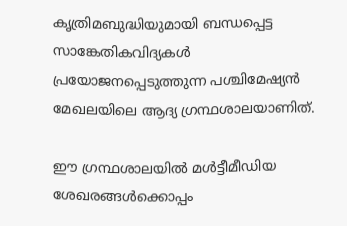കൃത്രിമബുദ്ധിയുമായി ബന്ധപ്പെട്ട സാങ്കേതികവിദ്യകൾ പ്രയോജനപ്പെടുത്തുന്ന പശ്ചിമേഷ്യന്‍ മേഖലയിലെ ആദ്യ ഗ്രന്ഥശാലയാണിത്.

ഈ ഗ്രന്ഥശാലയിൽ മൾട്ടീമീഡിയ ശേഖരങ്ങൾക്കൊപ്പം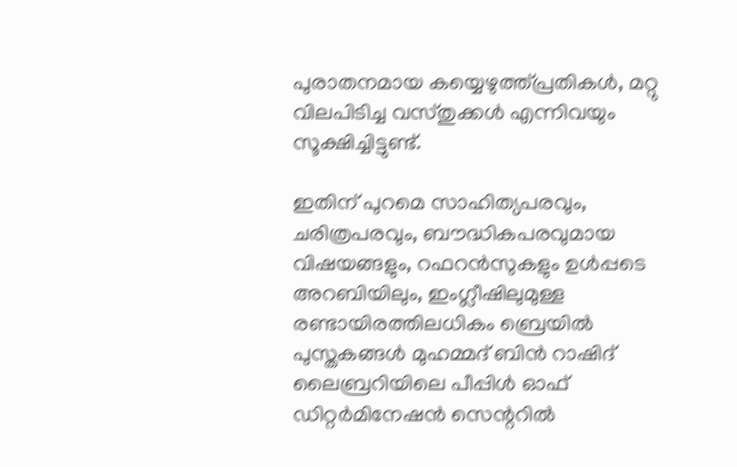പുരാതനമായ കയ്യെഴുത്ത്പ്രതികൾ, മറ്റു വിലപിടിച്ച വസ്തുക്കൾ എന്നിവയും സൂക്ഷിച്ചിട്ടുണ്ട്.

ഇതിന് പുറമെ സാഹിത്യപരവും, ചരിത്രപരവും, ബൗദ്ധികപരവുമായ വിഷയങ്ങളും, റഫറൻസുകളും ഉൾപ്പടെ അറബിയിലും, ഇംഗ്ലീഷിലുമുള്ള രണ്ടായിരത്തിലധികം ബ്രെയിൽ പുസ്തകങ്ങൾ മുഹമ്മദ് ബിൻ റാഷിദ് ലൈബ്രറിയിലെ പീപ്പിൾ ഓഫ് ഡിറ്റർമിനേഷൻ സെന്ററിൽ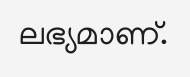ലഭ്യമാണ്.